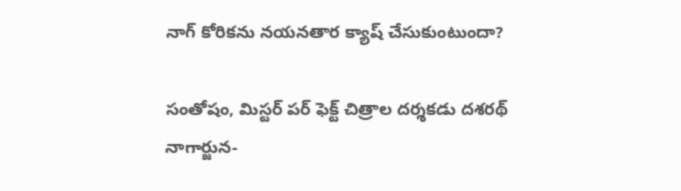నాగ్ కోరికను నయనతార క్యాష్ చేసుకుంటుందా?

సంతోషం, మిస్టర్ పర్ ఫెక్ట్ చిత్రాల దర్శకడు దశరథ్ నాగార్జున-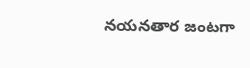నయనతార జంటగా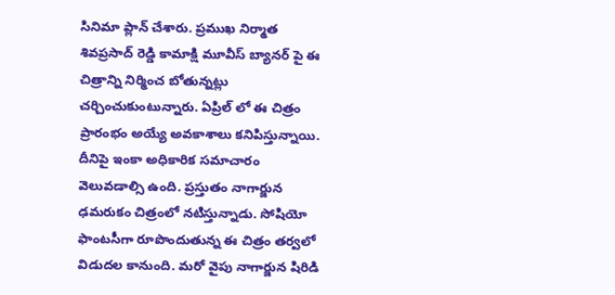సినిమా ప్లాన్ చేశారు. ప్రముఖ నిర్మాత శివప్రసాద్ రెడ్డి కామాక్షి మూవీస్ బ్యానర్ పై ఈ చిత్రాన్ని నిర్మించ బోతున్నట్లు చర్చించుకుంటున్నారు. ఏప్రిల్ లో ఈ చిత్రం ప్రారంభం అయ్యే అవకాశాలు కనిపిస్తున్నాయి. దీనిపై ఇంకా అధికారిక సమాచారం వెలువడాల్సి ఉంది. ప్రస్తుతం నాగార్జున ఢమరుకం చిత్రంలో నటిస్తున్నాడు. సోషియో ఫాంటసీగా రూపొందుతున్న ఈ చిత్రం తర్వలో విడుదల కానుంది. మరో వైపు నాగార్జున షిరిడి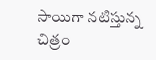సాయిగా నటిస్తున్న చిత్రం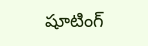షూటింగ్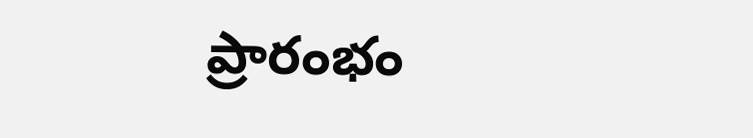ప్రారంభం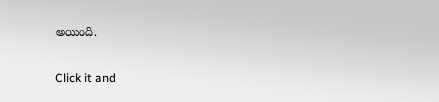అయింది.


Click it and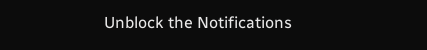Unblock the Notifications